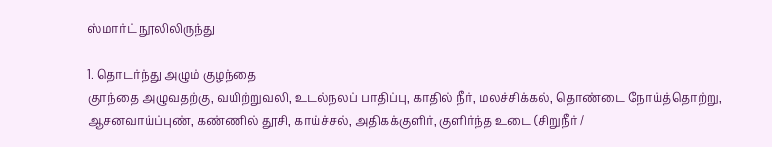ஸ்மார்ட் நூலிலிருந்து

1. தொடர்ந்து அழும் குழந்தை
குாந்தை அழுவதற்கு, வயிற்றுவலி, உடல்நலப் பாதிப்பு, காதில் நீர், மலச்சிக்கல், தொண்டை நோய்த்தொற்று, ஆசனவாய்ப்புண், கண்ணில் தூசி, காய்ச்சல், அதிகக்குளிர், குளிர்ந்த உடை (சிறுநீர் /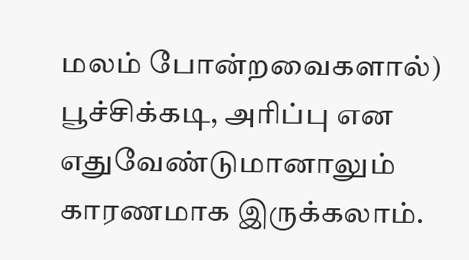மலம் போன்றவைகளால்) பூச்சிக்கடி, அரிப்பு என எதுவேண்டுமானாலும் காரணமாக இருக்கலாம்.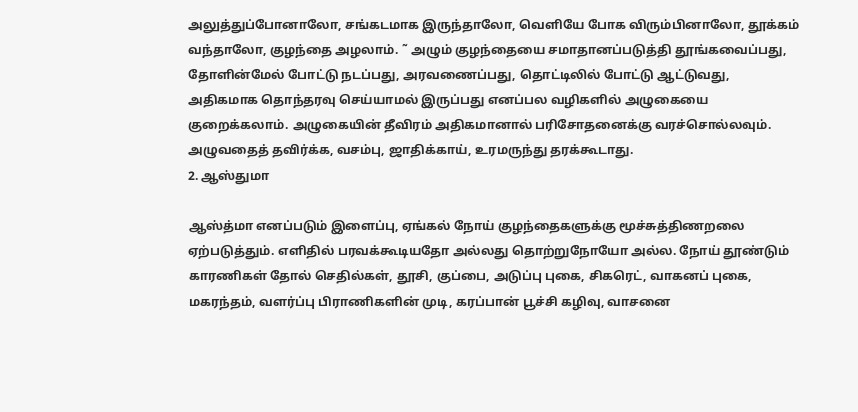அலுத்துப்போனாலோ, சங்கடமாக இருந்தாலோ, வெளியே போக விரும்பினாலோ, தூக்கம் வந்தாலோ, குழந்தை அழலாம். ˜ அழும் குழந்தையை சமாதானப்படுத்தி தூங்கவைப்பது, தோளின்மேல் போட்டு நடப்பது, அரவணைப்பது, தொட்டிலில் போட்டு ஆட்டுவது, அதிகமாக தொந்தரவு செய்யாமல் இருப்பது எனப்பல வழிகளில் அழுகையை குறைக்கலாம். அழுகையின் தீவிரம் அதிகமானால் பரிசோதனைக்கு வரச்சொல்லவும். அழுவதைத் தவிர்க்க, வசம்பு, ஜாதிக்காய், உரமருந்து தரக்கூடாது.
2. ஆஸ்துமா

ஆஸ்த்மா எனப்படும் இளைப்பு, ஏங்கல் நோய் குழந்தைகளுக்கு மூச்சுத்திணறலை ஏற்படுத்தும். எளிதில் பரவக்கூடியதோ அல்லது தொற்றுநோயோ அல்ல. நோய் தூண்டும் காரணிகள் தோல் செதில்கள், தூசி, குப்பை, அடுப்பு புகை, சிகரெட், வாகனப் புகை, மகரந்தம், வளர்ப்பு பிராணிகளின் முடி, கரப்பான் பூச்சி கழிவு, வாசனை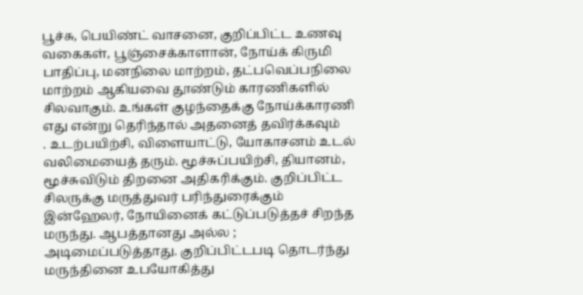பூச்சு, பெயிண்ட் வாசனை, குறிப்பிட்ட உணவு வகைகள், பூஞ்சைக்காளான், நோய்க் கிருமி பாதிப்பு, மனநிலை மாற்றம், தட்பவெப்பநிலை மாற்றம் ஆகியவை தூண்டும் காரணிகளில் சிலவாகும். உங்கள் குழந்தைக்கு நோய்க்காரணி எது என்று தெரிந்தால் அதனைத் தவிர்க்கவும்
. உடற்பயிற்சி, விளையாட்டு, யோகாசனம் உடல் வலிமையைத் தரும். மூச்சுப்பயிற்சி, தியானம், மூச்சுவிடும் திறனை அதிகரிக்கும். குறிப்பிட்ட சிலருக்கு மருத்துவர் பரிந்துரைக்கும் இன்ஹேலர், நோயினைக் கட்டுப்படுத்தச் சிறந்த மருந்து. ஆபத்தானது அல்ல ; அடிமைப்படுத்தாது. குறிப்பிட்டபடி தொடர்ந்து மருந்தினை உபயோகித்து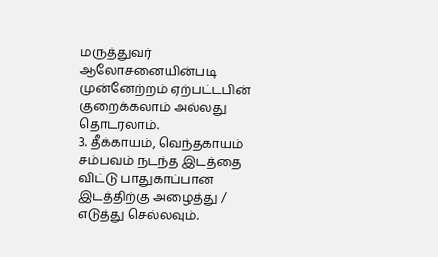மருத்துவர் ஆலோசனையின்படி முன்னேற்றம் ஏற்பட்டபின் குறைக்கலாம் அல்லது தொடரலாம்.
3. தீக்காயம், வெந்தகாயம்
சம்பவம் நடந்த இடத்தை விட்டு பாதுகாப்பான இடத்திற்கு அழைத்து / எடுத்து செல்லவும்.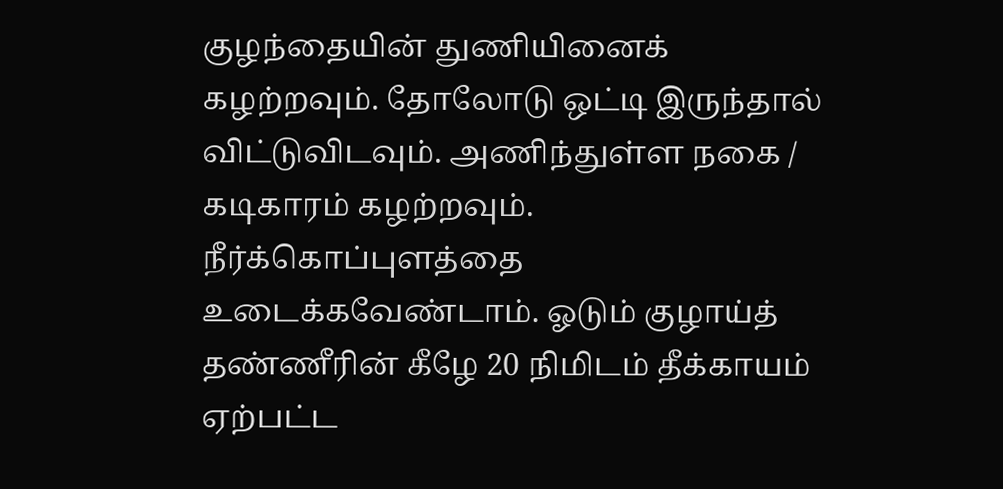குழந்தையின் துணியினைக் கழற்றவும். தோலோடு ஒட்டி இருந்தால் விட்டுவிடவும். அணிந்துள்ள நகை / கடிகாரம் கழற்றவும். நீர்க்கொப்புளத்தை உடைக்கவேண்டாம். ஓடும் குழாய்த் தண்ணீரின் கீழே 20 நிமிடம் தீக்காயம் ஏற்பட்ட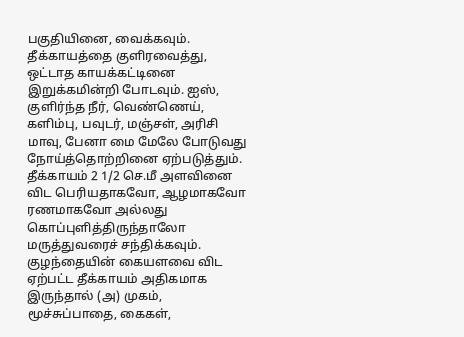பகுதியினை, வைக்கவும். தீக்காயத்தை குளிரவைத்து, ஒட்டாத காயக்கட்டினை இறுக்கமின்றி போடவும். ஐஸ், குளிர்ந்த நீர், வெண்ணெய், களிம்பு, பவுடர், மஞ்சள், அரிசி மாவு, பேனா மை மேலே போடுவது நோய்த்தொற்றினை ஏற்படுத்தும். தீக்காயம் 2 1/2 செ.மீ அளவினை விட பெரியதாகவோ, ஆழமாகவோ ரணமாகவோ அல்லது கொப்புளித்திருந்தாலோ மருத்துவரைச் சந்திக்கவும். குழந்தையின் கையளவை விட ஏற்பட்ட தீக்காயம் அதிகமாக இருந்தால் (அ) முகம், மூச்சுப்பாதை, கைகள்,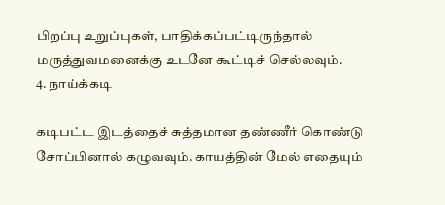பிறப்பு உறுப்புகள், பாதிக்கப்பட்டிருந்தால் மருத்துவமனைக்கு உடனே கூட்டிச் செல்லவும்.
4. நாய்க்கடி

கடிபட்ட இடத்தைச் சுத்தமான தண்ணீர் கொண்டு சோப்பினால் கழுவவும். காயத்தின் மேல் எதையும்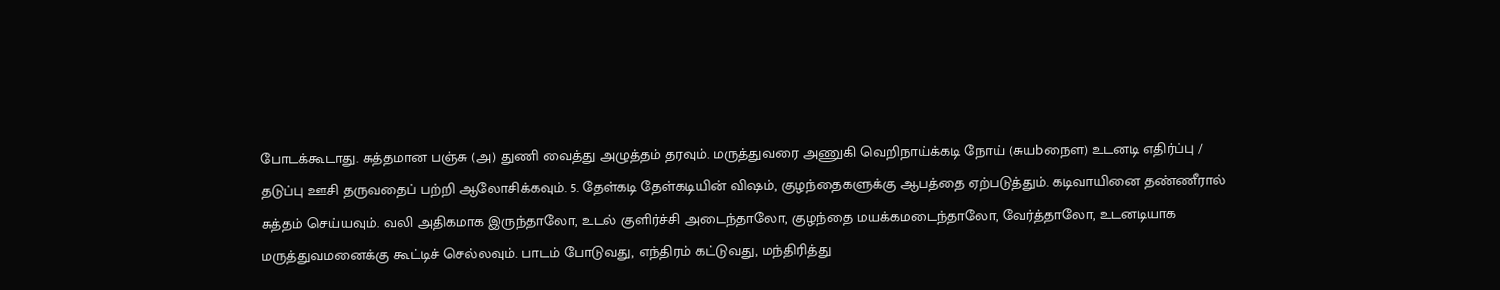போடக்கூடாது. சுத்தமான பஞ்சு (அ) துணி வைத்து அழுத்தம் தரவும். மருத்துவரை அணுகி வெறிநாய்க்கடி நோய் (சுயbநைள) உடனடி எதிர்ப்பு / தடுப்பு ஊசி தருவதைப் பற்றி ஆலோசிக்கவும். 5. தேள்கடி தேள்கடியின் விஷம், குழந்தைகளுக்கு ஆபத்தை ஏற்படுத்தும். கடிவாயினை தண்ணீரால் சுத்தம் செய்யவும். வலி அதிகமாக இருந்தாலோ, உடல் குளிர்ச்சி அடைந்தாலோ, குழந்தை மயக்கமடைந்தாலோ, வேர்த்தாலோ, உடனடியாக மருத்துவமனைக்கு கூட்டிச் செல்லவும். பாடம் போடுவது, எந்திரம் கட்டுவது, மந்திரித்து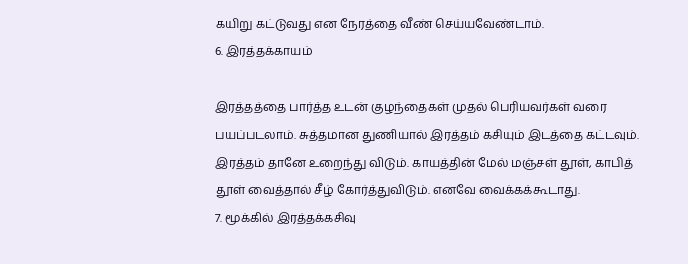கயிறு கட்டுவது என நேரத்தை வீண் செய்யவேண்டாம்.
6. இரத்தக்காயம்

இரத்தத்தை பார்த்த உடன் குழந்தைகள் முதல் பெரியவர்கள் வரை பயப்படலாம். சுத்தமான துணியால் இரத்தம் கசியும் இடத்தை கட்டவும். இரத்தம் தானே உறைந்து விடும். காயத்தின் மேல் மஞ்சள் தூள், காபித் தூள் வைத்தால் சீழ் கோர்த்துவிடும். எனவே வைக்கக்கூடாது.
7. மூக்கில் இரத்தக்கசிவு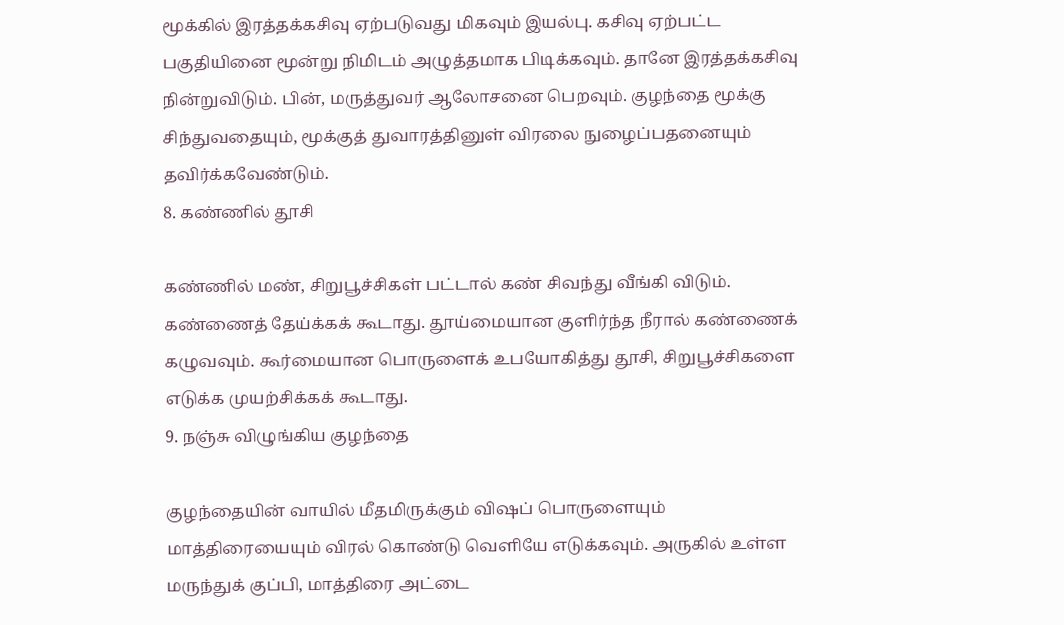மூக்கில் இரத்தக்கசிவு ஏற்படுவது மிகவும் இயல்பு. கசிவு ஏற்பட்ட பகுதியினை மூன்று நிமிடம் அழுத்தமாக பிடிக்கவும். தானே இரத்தக்கசிவு நின்றுவிடும். பின், மருத்துவர் ஆலோசனை பெறவும். குழந்தை மூக்கு சிந்துவதையும், மூக்குத் துவாரத்தினுள் விரலை நுழைப்பதனையும் தவிர்க்கவேண்டும்.
8. கண்ணில் தூசி

கண்ணில் மண், சிறுபூச்சிகள் பட்டால் கண் சிவந்து வீங்கி விடும். கண்ணைத் தேய்க்கக் கூடாது. தூய்மையான குளிர்ந்த நீரால் கண்ணைக் கழுவவும். கூர்மையான பொருளைக் உபயோகித்து தூசி, சிறுபூச்சிகளை எடுக்க முயற்சிக்கக் கூடாது.
9. நஞ்சு விழுங்கிய குழந்தை

குழந்தையின் வாயில் மீதமிருக்கும் விஷப் பொருளையும் மாத்திரையையும் விரல் கொண்டு வெளியே எடுக்கவும். அருகில் உள்ள மருந்துக் குப்பி, மாத்திரை அட்டை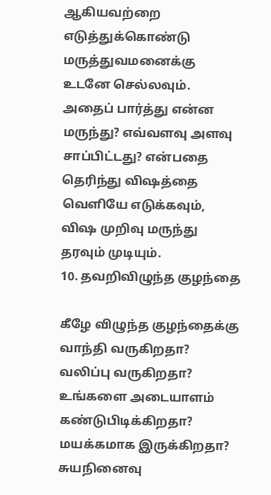ஆகியவற்றை எடுத்துக்கொண்டு மருத்துவமனைக்கு உடனே செல்லவும். அதைப் பார்த்து என்ன மருந்து? எவ்வளவு அளவு சாப்பிட்டது? என்பதை தெரிந்து விஷத்தை வெளியே எடுக்கவும், விஷ முறிவு மருந்து தரவும் முடியும்.
10. தவறிவிழுந்த குழந்தை

கீழே விழுந்த குழந்தைக்கு வாந்தி வருகிறதா? வலிப்பு வருகிறதா? உங்களை அடையாளம் கண்டுபிடிக்கிறதா? மயக்கமாக இருக்கிறதா? சுயநினைவு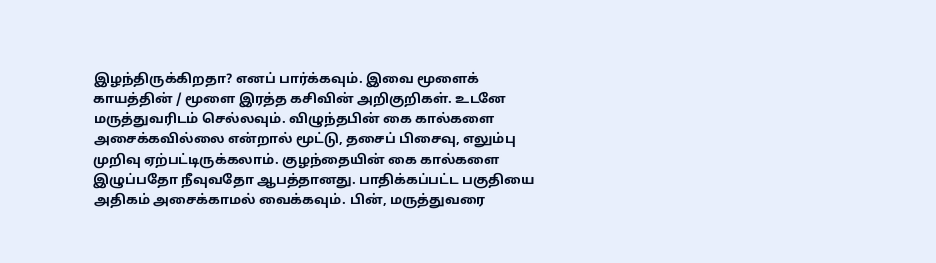இழந்திருக்கிறதா? எனப் பார்க்கவும். இவை மூளைக் காயத்தின் / மூளை இரத்த கசிவின் அறிகுறிகள். உடனே மருத்துவரிடம் செல்லவும். விழுந்தபின் கை கால்களை அசைக்கவில்லை என்றால் மூட்டு, தசைப் பிசைவு, எலும்பு முறிவு ஏற்பட்டிருக்கலாம். குழந்தையின் கை கால்களை இழுப்பதோ நீவுவதோ ஆபத்தானது. பாதிக்கப்பட்ட பகுதியை அதிகம் அசைக்காமல் வைக்கவும். பின், மருத்துவரை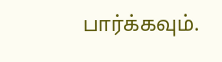பார்க்கவும்.